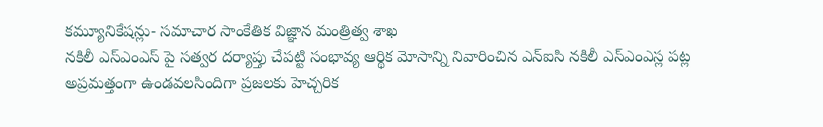కమ్యూనికేషన్లు- సమాచార సాంకేతిక విజ్ఞాన మంత్రిత్వ శాఖ
నకిలీ ఎస్ఎంఎస్ పై సత్వర దర్యాప్తు చేపట్టి సంభావ్య ఆర్థిక మోసాన్ని నివారించిన ఎన్ఐసి నకిలీ ఎస్ఎంఎస్ల పట్ల అప్రమత్తంగా ఉండవలసిందిగా ప్రజలకు హెచ్చరిక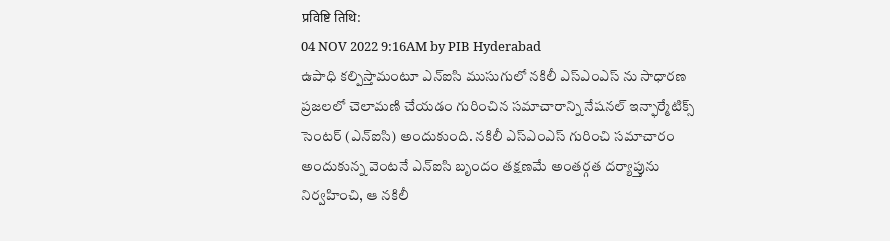प्रविष्टि तिथि:
04 NOV 2022 9:16AM by PIB Hyderabad
ఉపాధి కల్పిస్తామంటూ ఎన్ఐసి ముసుగులో నకిలీ ఎస్ఎంఎస్ ను సాధారణ ప్రజలలో చెలామణి చేయడం గురించిన సమాచారాన్ని నేషనల్ ఇన్ఫార్మేటిక్స్ సెంటర్ (ఎన్ఐసి) అందుకుంది. నకిలీ ఎస్ఎంఎస్ గురించి సమాచారం అందుకున్న వెంటనే ఎన్ఐసి బృందం తక్షణమే అంతర్గత దర్యాప్తును నిర్వహించి, ఆ నకిలీ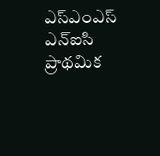ఎస్ఎంఎస్ ఎన్ఐసి ప్రాథమిక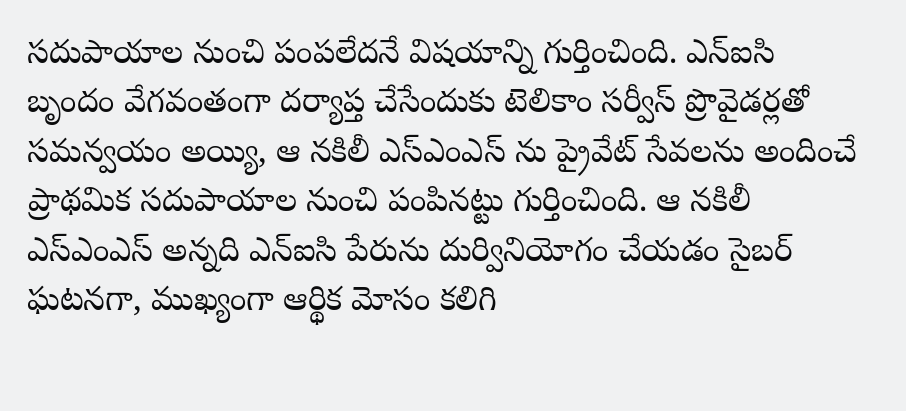సదుపాయాల నుంచి పంపలేదనే విషయాన్ని గుర్తించింది. ఎన్ఐసి బృందం వేగవంతంగా దర్యాప్త చేసేందుకు టెలికాం సర్వీస్ ప్రొవైడర్లతో సమన్వయం అయ్యి, ఆ నకిలీ ఎస్ఎంఎస్ ను ప్రైవేట్ సేవలను అందించే ప్రాథమిక సదుపాయాల నుంచి పంపినట్టు గుర్తించింది. ఆ నకిలీ ఎస్ఎంఎస్ అన్నది ఎన్ఐసి పేరును దుర్వినియోగం చేయడం సైబర్ ఘటనగా, ముఖ్యంగా ఆర్థిక మోసం కలిగి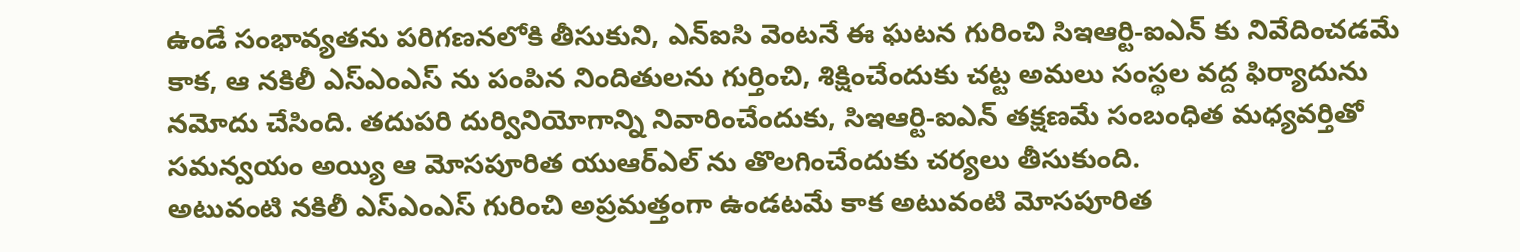ఉండే సంభావ్యతను పరిగణనలోకి తీసుకుని, ఎన్ఐసి వెంటనే ఈ ఘటన గురించి సిఇఆర్టి-ఐఎన్ కు నివేదించడమే కాక, ఆ నకిలీ ఎస్ఎంఎస్ ను పంపిన నిందితులను గుర్తించి, శిక్షించేందుకు చట్ట అమలు సంస్థల వద్ద ఫిర్యాదును నమోదు చేసింది. తదుపరి దుర్వినియోగాన్ని నివారించేందుకు, సిఇఆర్టి-ఐఎన్ తక్షణమే సంబంధిత మధ్యవర్తితో సమన్వయం అయ్యి ఆ మోసపూరిత యుఆర్ఎల్ ను తొలగించేందుకు చర్యలు తీసుకుంది.
అటువంటి నకిలీ ఎస్ఎంఎస్ గురించి అప్రమత్తంగా ఉండటమే కాక అటువంటి మోసపూరిత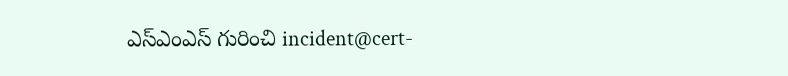ఎస్ఎంఎస్ గురించి incident@cert-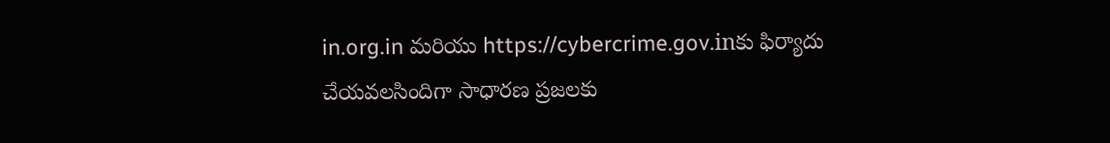in.org.in మరియు https://cybercrime.gov.inకు ఫిర్యాదు చేయవలసిందిగా సాధారణ ప్రజలకు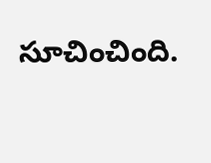సూచించింది.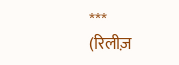***
(रिलीज़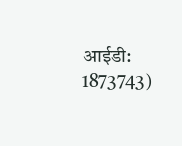आईडी: 1873743)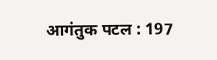आगंतुक पटल : 197